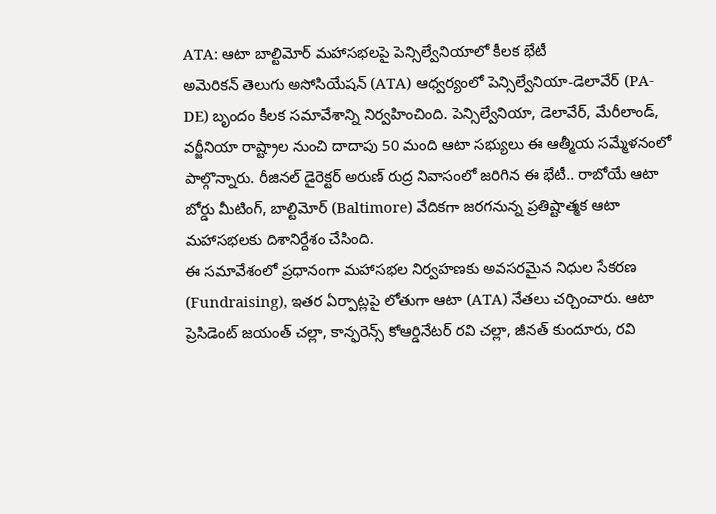ATA: ఆటా బాల్టిమోర్ మహాసభలపై పెన్సిల్వేనియాలో కీలక భేటీ
అమెరికన్ తెలుగు అసోసియేషన్ (ATA) ఆధ్వర్యంలో పెన్సిల్వేనియా-డెలావేర్ (PA-DE) బృందం కీలక సమావేశాన్ని నిర్వహించింది. పెన్సిల్వేనియా, డెలావేర్, మేరీలాండ్, వర్జీనియా రాష్ట్రాల నుంచి దాదాపు 50 మంది ఆటా సభ్యులు ఈ ఆత్మీయ సమ్మేళనంలో పాల్గొన్నారు. రీజినల్ డైరెక్టర్ అరుణ్ రుద్ర నివాసంలో జరిగిన ఈ భేటీ.. రాబోయే ఆటా బోర్డు మీటింగ్, బాల్టిమోర్ (Baltimore) వేదికగా జరగనున్న ప్రతిష్టాత్మక ఆటా మహాసభలకు దిశానిర్దేశం చేసింది.
ఈ సమావేశంలో ప్రధానంగా మహాసభల నిర్వహణకు అవసరమైన నిధుల సేకరణ (Fundraising), ఇతర ఏర్పాట్లపై లోతుగా ఆటా (ATA) నేతలు చర్చించారు. ఆటా ప్రెసిడెంట్ జయంత్ చల్లా, కాన్ఫరెన్స్ కోఆర్డినేటర్ రవి చల్లా, జీనత్ కుందూరు, రవి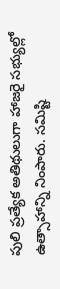పులి ప్రత్యేక అతిథులుగా హాజరై సభ్యుల్లో ఉత్సాహాన్ని నింపారు. సమిష్టి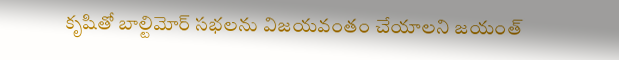కృషితో బాల్టిమోర్ సభలను విజయవంతం చేయాలని జయంత్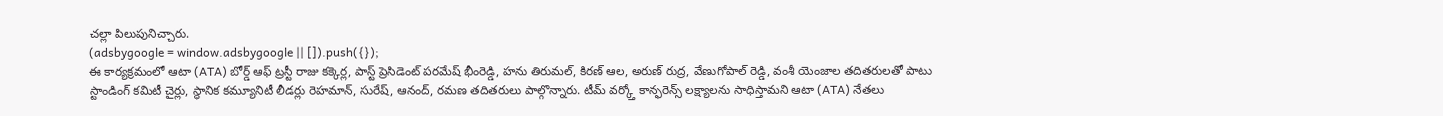చల్లా పిలుపునిచ్చారు.
(adsbygoogle = window.adsbygoogle || []).push({});
ఈ కార్యక్రమంలో ఆటా (ATA) బోర్డ్ ఆఫ్ ట్రస్టీ రాజు కక్కెర్ల, పాస్ట్ ప్రెసిడెంట్ పరమేష్ భీంరెడ్డి, హను తిరుమల్, కిరణ్ ఆల, అరుణ్ రుద్ర, వేణుగోపాల్ రెడ్డి, వంశీ యెంజాల తదితరులతో పాటు స్టాండింగ్ కమిటీ చైర్లు, స్థానిక కమ్యూనిటీ లీడర్లు రెహమాన్, సురేష్, ఆనంద్, రమణ తదితరులు పాల్గొన్నారు. టీమ్ వర్క్తో కాన్ఫరెన్స్ లక్ష్యాలను సాధిస్తామని ఆటా (ATA) నేతలు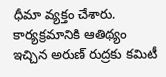ధీమా వ్యక్తం చేశారు. కార్యక్రమానికి ఆతిథ్యం ఇచ్చిన అరుణ్ రుద్రకు కమిటీ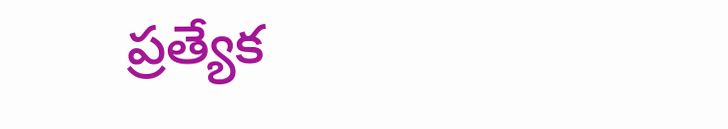ప్రత్యేక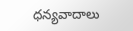ధన్యవాదాలు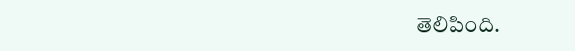తెలిపింది.